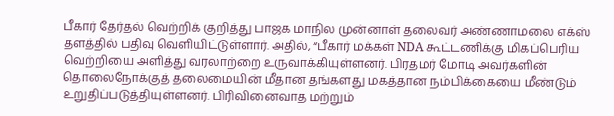பீகார் தேர்தல் வெற்றிக் குறித்து பாஜக மாநில முன்னாள் தலைவர் அண்ணாமலை எக்ஸ் தளத்தில் பதிவு வெளியிட்டுள்ளார். அதில், “பீகார் மக்கள் NDA கூட்டணிக்கு மிகப்பெரிய வெற்றியை அளித்து வரலாற்றை உருவாக்கியுள்ளனர். பிரதமர் மோடி அவர்களின் தொலைநோக்குத் தலைமையின் மீதான தங்களது மகத்தான நம்பிக்கையை மீண்டும் உறுதிப்படுத்தியுள்ளனர். பிரிவினைவாத மற்றும்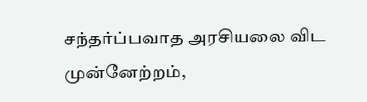சந்தர்ப்பவாத அரசியலை விட முன்னேற்றம்,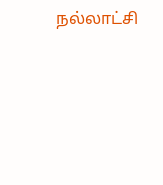நல்லாட்சி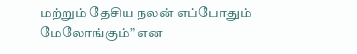மற்றும் தேசிய நலன் எப்போதும் மேலோங்கும்” என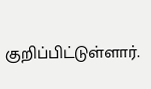குறிப்பிட்டுள்ளார்.